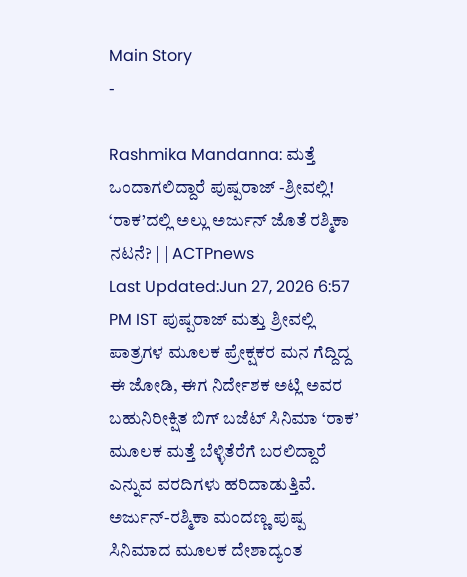Main Story
-

Rashmika Mandanna: ಮತ್ತೆ ಒಂದಾಗಲಿದ್ದಾರೆ ಪುಷ್ಪರಾಜ್ -ಶ್ರೀವಲ್ಲಿ! ‘ರಾಕ’ದಲ್ಲಿ ಅಲ್ಲು ಅರ್ಜುನ್ ಜೊತೆ ರಶ್ಮಿಕಾ ನಟನೆ? | | ACTPnews
Last Updated:Jun 27, 2026 6:57 PM IST ಪುಷ್ಪರಾಜ್ ಮತ್ತು ಶ್ರೀವಲ್ಲಿ ಪಾತ್ರಗಳ ಮೂಲಕ ಪ್ರೇಕ್ಷಕರ ಮನ ಗೆದ್ದಿದ್ದ ಈ ಜೋಡಿ, ಈಗ ನಿರ್ದೇಶಕ ಅಟ್ಲಿ ಅವರ ಬಹುನಿರೀಕ್ಷಿತ ಬಿಗ್ ಬಜೆಟ್ ಸಿನಿಮಾ ‘ರಾಕ’ ಮೂಲಕ ಮತ್ತೆ ಬೆಳ್ಳಿತೆರೆಗೆ ಬರಲಿದ್ದಾರೆ ಎನ್ನುವ ವರದಿಗಳು ಹರಿದಾಡುತ್ತಿವೆ. ಅರ್ಜುನ್-ರಶ್ಮಿಕಾ ಮಂದಣ್ಣ ಪುಷ್ಪ ಸಿನಿಮಾದ ಮೂಲಕ ದೇಶಾದ್ಯಂತ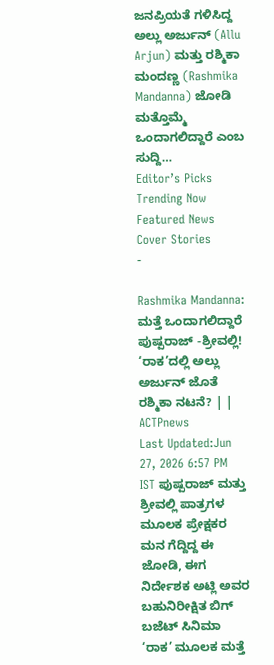ಜನಪ್ರಿಯತೆ ಗಳಿಸಿದ್ದ ಅಲ್ಲು ಅರ್ಜುನ್ (Allu Arjun) ಮತ್ತು ರಶ್ಮಿಕಾ ಮಂದಣ್ಣ (Rashmika Mandanna) ಜೋಡಿ ಮತ್ತೊಮ್ಮೆ ಒಂದಾಗಲಿದ್ದಾರೆ ಎಂಬ ಸುದ್ದಿ…
Editor’s Picks
Trending Now
Featured News
Cover Stories
-

Rashmika Mandanna: ಮತ್ತೆ ಒಂದಾಗಲಿದ್ದಾರೆ ಪುಷ್ಪರಾಜ್ -ಶ್ರೀವಲ್ಲಿ! ‘ರಾಕ’ದಲ್ಲಿ ಅಲ್ಲು ಅರ್ಜುನ್ ಜೊತೆ ರಶ್ಮಿಕಾ ನಟನೆ? | | ACTPnews
Last Updated:Jun 27, 2026 6:57 PM IST ಪುಷ್ಪರಾಜ್ ಮತ್ತು ಶ್ರೀವಲ್ಲಿ ಪಾತ್ರಗಳ ಮೂಲಕ ಪ್ರೇಕ್ಷಕರ ಮನ ಗೆದ್ದಿದ್ದ ಈ ಜೋಡಿ, ಈಗ ನಿರ್ದೇಶಕ ಅಟ್ಲಿ ಅವರ ಬಹುನಿರೀಕ್ಷಿತ ಬಿಗ್ ಬಜೆಟ್ ಸಿನಿಮಾ ‘ರಾಕ’ ಮೂಲಕ ಮತ್ತೆ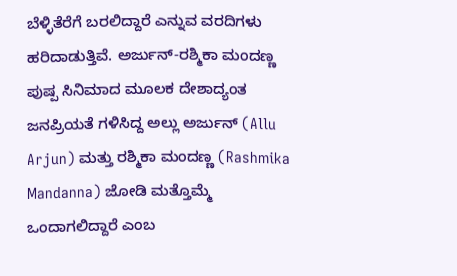ಬೆಳ್ಳಿತೆರೆಗೆ ಬರಲಿದ್ದಾರೆ ಎನ್ನುವ ವರದಿಗಳು ಹರಿದಾಡುತ್ತಿವೆ. ಅರ್ಜುನ್-ರಶ್ಮಿಕಾ ಮಂದಣ್ಣ ಪುಷ್ಪ ಸಿನಿಮಾದ ಮೂಲಕ ದೇಶಾದ್ಯಂತ ಜನಪ್ರಿಯತೆ ಗಳಿಸಿದ್ದ ಅಲ್ಲು ಅರ್ಜುನ್ (Allu Arjun) ಮತ್ತು ರಶ್ಮಿಕಾ ಮಂದಣ್ಣ (Rashmika Mandanna) ಜೋಡಿ ಮತ್ತೊಮ್ಮೆ ಒಂದಾಗಲಿದ್ದಾರೆ ಎಂಬ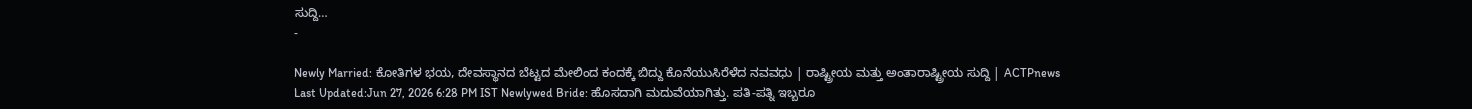ಸುದ್ದಿ…
-

Newly Married: ಕೋತಿಗಳ ಭಯ, ದೇವಸ್ಥಾನದ ಬೆಟ್ಟದ ಮೇಲಿಂದ ಕಂದಕ್ಕೆ ಬಿದ್ದು ಕೊನೆಯುಸಿರೆಳೆದ ನವವಧು | ರಾಷ್ಟ್ರೀಯ ಮತ್ತು ಅಂತಾರಾಷ್ಟ್ರೀಯ ಸುದ್ದಿ | ACTPnews
Last Updated:Jun 27, 2026 6:28 PM IST Newlywed Bride: ಹೊಸದಾಗಿ ಮದುವೆಯಾಗಿತ್ತು. ಪತಿ-ಪತ್ನಿ ಇಬ್ಬರೂ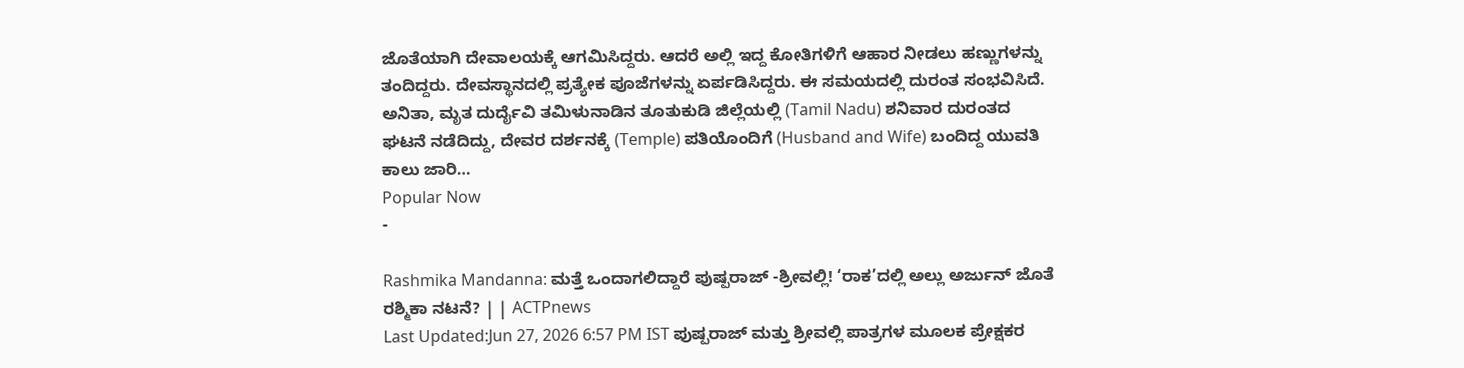ಜೊತೆಯಾಗಿ ದೇವಾಲಯಕ್ಕೆ ಆಗಮಿಸಿದ್ದರು. ಆದರೆ ಅಲ್ಲಿ ಇದ್ದ ಕೋತಿಗಳಿಗೆ ಆಹಾರ ನೀಡಲು ಹಣ್ಣುಗಳನ್ನು ತಂದಿದ್ದರು. ದೇವಸ್ಥಾನದಲ್ಲಿ ಪ್ರತ್ಯೇಕ ಪೂಜೆಗಳನ್ನು ಏರ್ಪಡಿಸಿದ್ದರು. ಈ ಸಮಯದಲ್ಲಿ ದುರಂತ ಸಂಭವಿಸಿದೆ. ಅನಿತಾ, ಮೃತ ದುರ್ದೈವಿ ತಮಿಳುನಾಡಿನ ತೂತುಕುಡಿ ಜಿಲ್ಲೆಯಲ್ಲಿ (Tamil Nadu) ಶನಿವಾರ ದುರಂತದ ಘಟನೆ ನಡೆದಿದ್ದು, ದೇವರ ದರ್ಶನಕ್ಕೆ (Temple) ಪತಿಯೊಂದಿಗೆ (Husband and Wife) ಬಂದಿದ್ದ ಯುವತಿ ಕಾಲು ಜಾರಿ…
Popular Now
-

Rashmika Mandanna: ಮತ್ತೆ ಒಂದಾಗಲಿದ್ದಾರೆ ಪುಷ್ಪರಾಜ್ -ಶ್ರೀವಲ್ಲಿ! ‘ರಾಕ’ದಲ್ಲಿ ಅಲ್ಲು ಅರ್ಜುನ್ ಜೊತೆ ರಶ್ಮಿಕಾ ನಟನೆ? | | ACTPnews
Last Updated:Jun 27, 2026 6:57 PM IST ಪುಷ್ಪರಾಜ್ ಮತ್ತು ಶ್ರೀವಲ್ಲಿ ಪಾತ್ರಗಳ ಮೂಲಕ ಪ್ರೇಕ್ಷಕರ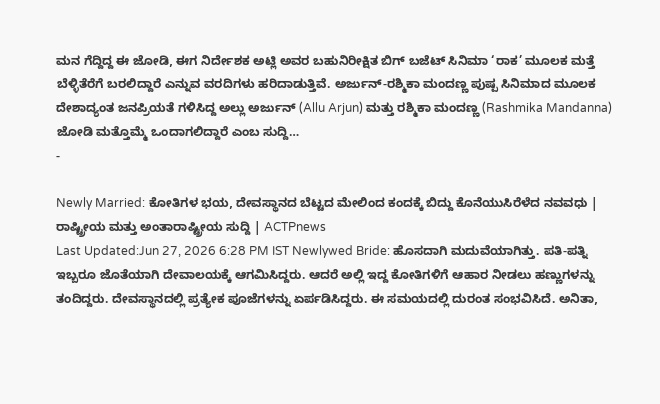ಮನ ಗೆದ್ದಿದ್ದ ಈ ಜೋಡಿ, ಈಗ ನಿರ್ದೇಶಕ ಅಟ್ಲಿ ಅವರ ಬಹುನಿರೀಕ್ಷಿತ ಬಿಗ್ ಬಜೆಟ್ ಸಿನಿಮಾ ‘ರಾಕ’ ಮೂಲಕ ಮತ್ತೆ ಬೆಳ್ಳಿತೆರೆಗೆ ಬರಲಿದ್ದಾರೆ ಎನ್ನುವ ವರದಿಗಳು ಹರಿದಾಡುತ್ತಿವೆ. ಅರ್ಜುನ್-ರಶ್ಮಿಕಾ ಮಂದಣ್ಣ ಪುಷ್ಪ ಸಿನಿಮಾದ ಮೂಲಕ ದೇಶಾದ್ಯಂತ ಜನಪ್ರಿಯತೆ ಗಳಿಸಿದ್ದ ಅಲ್ಲು ಅರ್ಜುನ್ (Allu Arjun) ಮತ್ತು ರಶ್ಮಿಕಾ ಮಂದಣ್ಣ (Rashmika Mandanna) ಜೋಡಿ ಮತ್ತೊಮ್ಮೆ ಒಂದಾಗಲಿದ್ದಾರೆ ಎಂಬ ಸುದ್ದಿ…
-

Newly Married: ಕೋತಿಗಳ ಭಯ, ದೇವಸ್ಥಾನದ ಬೆಟ್ಟದ ಮೇಲಿಂದ ಕಂದಕ್ಕೆ ಬಿದ್ದು ಕೊನೆಯುಸಿರೆಳೆದ ನವವಧು | ರಾಷ್ಟ್ರೀಯ ಮತ್ತು ಅಂತಾರಾಷ್ಟ್ರೀಯ ಸುದ್ದಿ | ACTPnews
Last Updated:Jun 27, 2026 6:28 PM IST Newlywed Bride: ಹೊಸದಾಗಿ ಮದುವೆಯಾಗಿತ್ತು. ಪತಿ-ಪತ್ನಿ ಇಬ್ಬರೂ ಜೊತೆಯಾಗಿ ದೇವಾಲಯಕ್ಕೆ ಆಗಮಿಸಿದ್ದರು. ಆದರೆ ಅಲ್ಲಿ ಇದ್ದ ಕೋತಿಗಳಿಗೆ ಆಹಾರ ನೀಡಲು ಹಣ್ಣುಗಳನ್ನು ತಂದಿದ್ದರು. ದೇವಸ್ಥಾನದಲ್ಲಿ ಪ್ರತ್ಯೇಕ ಪೂಜೆಗಳನ್ನು ಏರ್ಪಡಿಸಿದ್ದರು. ಈ ಸಮಯದಲ್ಲಿ ದುರಂತ ಸಂಭವಿಸಿದೆ. ಅನಿತಾ,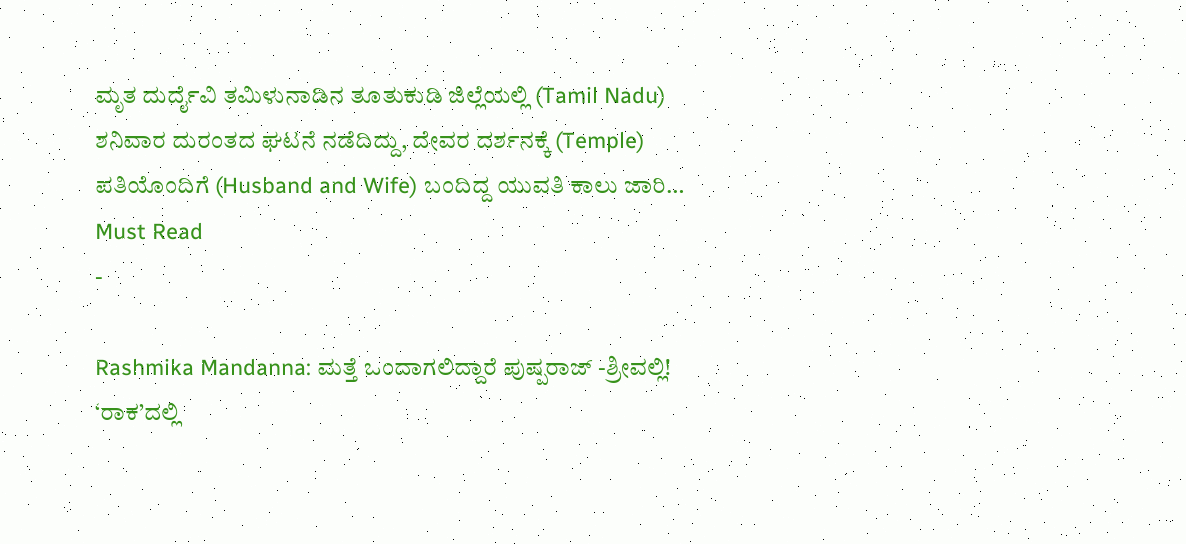ಮೃತ ದುರ್ದೈವಿ ತಮಿಳುನಾಡಿನ ತೂತುಕುಡಿ ಜಿಲ್ಲೆಯಲ್ಲಿ (Tamil Nadu) ಶನಿವಾರ ದುರಂತದ ಘಟನೆ ನಡೆದಿದ್ದು, ದೇವರ ದರ್ಶನಕ್ಕೆ (Temple) ಪತಿಯೊಂದಿಗೆ (Husband and Wife) ಬಂದಿದ್ದ ಯುವತಿ ಕಾಲು ಜಾರಿ…
Must Read
-

Rashmika Mandanna: ಮತ್ತೆ ಒಂದಾಗಲಿದ್ದಾರೆ ಪುಷ್ಪರಾಜ್ -ಶ್ರೀವಲ್ಲಿ! ‘ರಾಕ’ದಲ್ಲಿ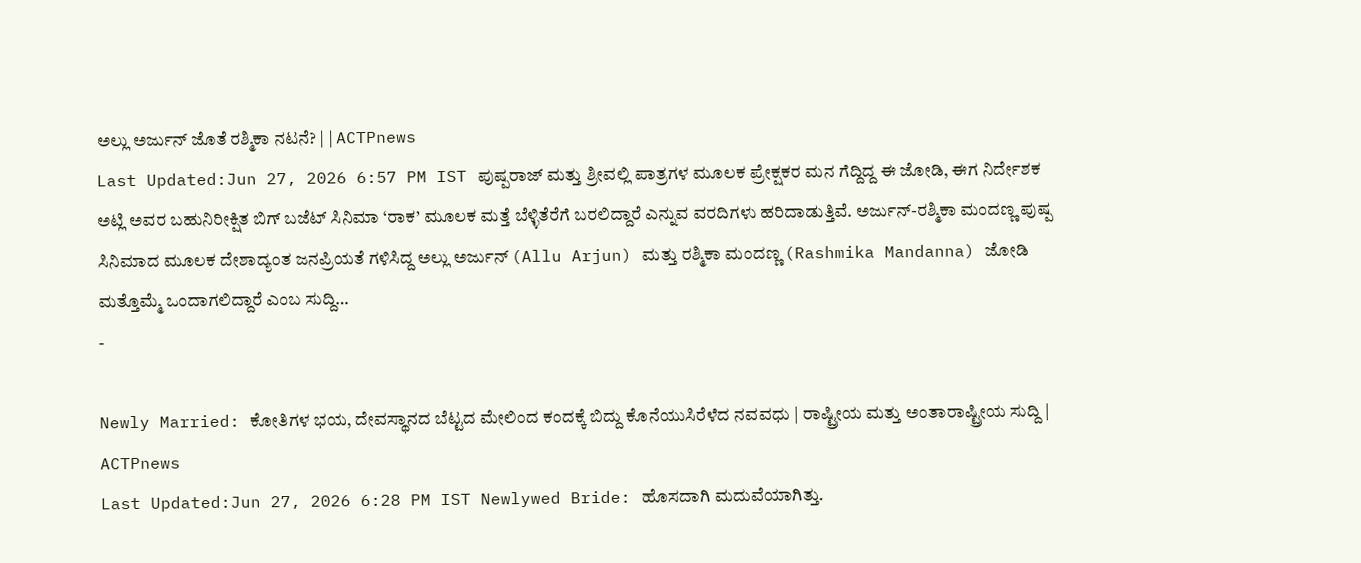ಅಲ್ಲು ಅರ್ಜುನ್ ಜೊತೆ ರಶ್ಮಿಕಾ ನಟನೆ? | | ACTPnews
Last Updated:Jun 27, 2026 6:57 PM IST ಪುಷ್ಪರಾಜ್ ಮತ್ತು ಶ್ರೀವಲ್ಲಿ ಪಾತ್ರಗಳ ಮೂಲಕ ಪ್ರೇಕ್ಷಕರ ಮನ ಗೆದ್ದಿದ್ದ ಈ ಜೋಡಿ, ಈಗ ನಿರ್ದೇಶಕ ಅಟ್ಲಿ ಅವರ ಬಹುನಿರೀಕ್ಷಿತ ಬಿಗ್ ಬಜೆಟ್ ಸಿನಿಮಾ ‘ರಾಕ’ ಮೂಲಕ ಮತ್ತೆ ಬೆಳ್ಳಿತೆರೆಗೆ ಬರಲಿದ್ದಾರೆ ಎನ್ನುವ ವರದಿಗಳು ಹರಿದಾಡುತ್ತಿವೆ. ಅರ್ಜುನ್-ರಶ್ಮಿಕಾ ಮಂದಣ್ಣ ಪುಷ್ಪ ಸಿನಿಮಾದ ಮೂಲಕ ದೇಶಾದ್ಯಂತ ಜನಪ್ರಿಯತೆ ಗಳಿಸಿದ್ದ ಅಲ್ಲು ಅರ್ಜುನ್ (Allu Arjun) ಮತ್ತು ರಶ್ಮಿಕಾ ಮಂದಣ್ಣ (Rashmika Mandanna) ಜೋಡಿ ಮತ್ತೊಮ್ಮೆ ಒಂದಾಗಲಿದ್ದಾರೆ ಎಂಬ ಸುದ್ದಿ…
-

Newly Married: ಕೋತಿಗಳ ಭಯ, ದೇವಸ್ಥಾನದ ಬೆಟ್ಟದ ಮೇಲಿಂದ ಕಂದಕ್ಕೆ ಬಿದ್ದು ಕೊನೆಯುಸಿರೆಳೆದ ನವವಧು | ರಾಷ್ಟ್ರೀಯ ಮತ್ತು ಅಂತಾರಾಷ್ಟ್ರೀಯ ಸುದ್ದಿ | ACTPnews
Last Updated:Jun 27, 2026 6:28 PM IST Newlywed Bride: ಹೊಸದಾಗಿ ಮದುವೆಯಾಗಿತ್ತು.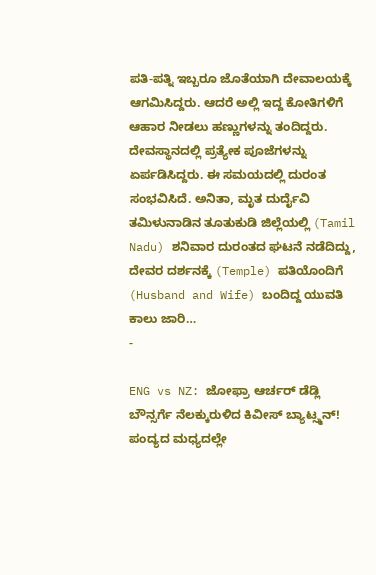ಪತಿ-ಪತ್ನಿ ಇಬ್ಬರೂ ಜೊತೆಯಾಗಿ ದೇವಾಲಯಕ್ಕೆ ಆಗಮಿಸಿದ್ದರು. ಆದರೆ ಅಲ್ಲಿ ಇದ್ದ ಕೋತಿಗಳಿಗೆ ಆಹಾರ ನೀಡಲು ಹಣ್ಣುಗಳನ್ನು ತಂದಿದ್ದರು. ದೇವಸ್ಥಾನದಲ್ಲಿ ಪ್ರತ್ಯೇಕ ಪೂಜೆಗಳನ್ನು ಏರ್ಪಡಿಸಿದ್ದರು. ಈ ಸಮಯದಲ್ಲಿ ದುರಂತ ಸಂಭವಿಸಿದೆ. ಅನಿತಾ, ಮೃತ ದುರ್ದೈವಿ ತಮಿಳುನಾಡಿನ ತೂತುಕುಡಿ ಜಿಲ್ಲೆಯಲ್ಲಿ (Tamil Nadu) ಶನಿವಾರ ದುರಂತದ ಘಟನೆ ನಡೆದಿದ್ದು, ದೇವರ ದರ್ಶನಕ್ಕೆ (Temple) ಪತಿಯೊಂದಿಗೆ (Husband and Wife) ಬಂದಿದ್ದ ಯುವತಿ ಕಾಲು ಜಾರಿ…
-

ENG vs NZ: ಜೋಫ್ರಾ ಆರ್ಚರ್ ಡೆಡ್ಲಿ ಬೌನ್ಸರ್ಗೆ ನೆಲಕ್ಕುರುಳಿದ ಕಿವೀಸ್ ಬ್ಯಾಟ್ಸ್ಮನ್! ಪಂದ್ಯದ ಮಧ್ಯದಲ್ಲೇ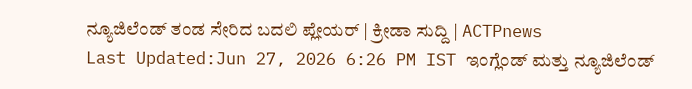ನ್ಯೂಜಿಲೆಂಡ್ ತಂಡ ಸೇರಿದ ಬದಲಿ ಪ್ಲೇಯರ್ | ಕ್ರೀಡಾ ಸುದ್ದಿ | ACTPnews
Last Updated:Jun 27, 2026 6:26 PM IST ಇಂಗ್ಲೆಂಡ್ ಮತ್ತು ನ್ಯೂಜಿಲೆಂಡ್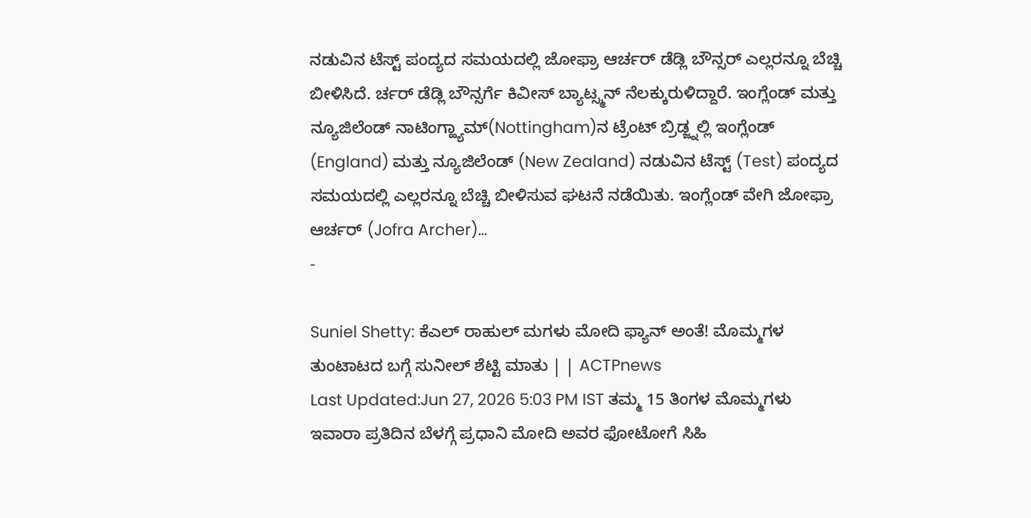ನಡುವಿನ ಟೆಸ್ಟ್ ಪಂದ್ಯದ ಸಮಯದಲ್ಲಿ ಜೋಫ್ರಾ ಆರ್ಚರ್ ಡೆಡ್ಲಿ ಬೌನ್ಸರ್ ಎಲ್ಲರನ್ನೂ ಬೆಚ್ಚಿ ಬೀಳಿಸಿದೆ. ರ್ಚರ್ ಡೆಡ್ಲಿ ಬೌನ್ಸರ್ಗೆ ಕಿವೀಸ್ ಬ್ಯಾಟ್ಸ್ಮನ್ ನೆಲಕ್ಕುರುಳಿದ್ದಾರೆ. ಇಂಗ್ಲೆಂಡ್ ಮತ್ತು ನ್ಯೂಜಿಲೆಂಡ್ ನಾಟಿಂಗ್ಹ್ಯಾಮ್(Nottingham)ನ ಟ್ರೆಂಟ್ ಬ್ರಿಡ್ಜ್ನಲ್ಲಿ ಇಂಗ್ಲೆಂಡ್ (England) ಮತ್ತು ನ್ಯೂಜಿಲೆಂಡ್ (New Zealand) ನಡುವಿನ ಟೆಸ್ಟ್ (Test) ಪಂದ್ಯದ ಸಮಯದಲ್ಲಿ ಎಲ್ಲರನ್ನೂ ಬೆಚ್ಚಿ ಬೀಳಿಸುವ ಘಟನೆ ನಡೆಯಿತು. ಇಂಗ್ಲೆಂಡ್ ವೇಗಿ ಜೋಫ್ರಾ ಆರ್ಚರ್ (Jofra Archer)…
-

Suniel Shetty: ಕೆಎಲ್ ರಾಹುಲ್ ಮಗಳು ಮೋದಿ ಫ್ಯಾನ್ ಅಂತೆ! ಮೊಮ್ಮಗಳ ತುಂಟಾಟದ ಬಗ್ಗೆ ಸುನೀಲ್ ಶೆಟ್ಟಿ ಮಾತು | | ACTPnews
Last Updated:Jun 27, 2026 5:03 PM IST ತಮ್ಮ 15 ತಿಂಗಳ ಮೊಮ್ಮಗಳು ಇವಾರಾ ಪ್ರತಿದಿನ ಬೆಳಗ್ಗೆ ಪ್ರಧಾನಿ ಮೋದಿ ಅವರ ಫೋಟೋಗೆ ಸಿಹಿ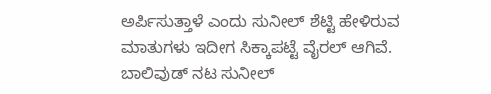ಅರ್ಪಿಸುತ್ತಾಳೆ ಎಂದು ಸುನೀಲ್ ಶೆಟ್ಟಿ ಹೇಳಿರುವ ಮಾತುಗಳು ಇದೀಗ ಸಿಕ್ಕಾಪಟ್ಟೆ ವೈರಲ್ ಆಗಿವೆ. ಬಾಲಿವುಡ್ ನಟ ಸುನೀಲ್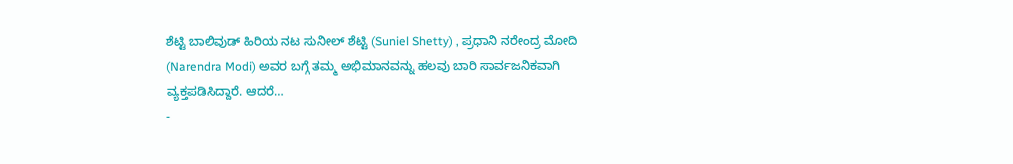ಶೆಟ್ಟಿ ಬಾಲಿವುಡ್ ಹಿರಿಯ ನಟ ಸುನೀಲ್ ಶೆಟ್ಟಿ (Suniel Shetty) , ಪ್ರಧಾನಿ ನರೇಂದ್ರ ಮೋದಿ (Narendra Modi) ಅವರ ಬಗ್ಗೆ ತಮ್ಮ ಅಭಿಮಾನವನ್ನು ಹಲವು ಬಾರಿ ಸಾರ್ವಜನಿಕವಾಗಿ ವ್ಯಕ್ತಪಡಿಸಿದ್ದಾರೆ. ಆದರೆ…
-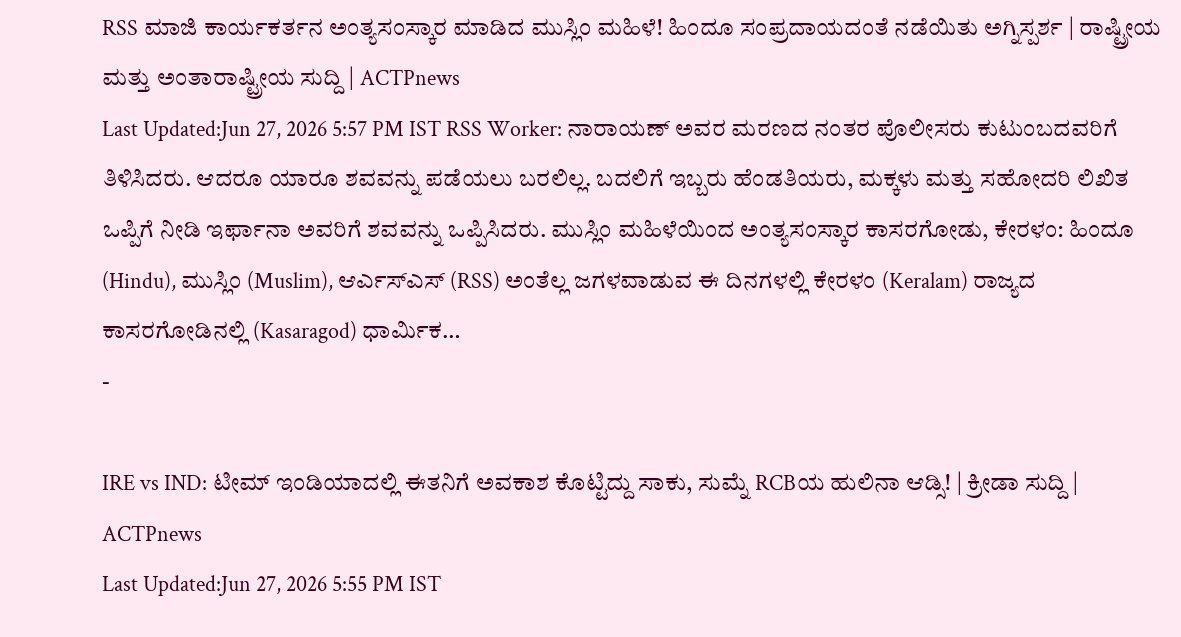RSS ಮಾಜಿ ಕಾರ್ಯಕರ್ತನ ಅಂತ್ಯಸಂಸ್ಕಾರ ಮಾಡಿದ ಮುಸ್ಲಿಂ ಮಹಿಳೆ! ಹಿಂದೂ ಸಂಪ್ರದಾಯದಂತೆ ನಡೆಯಿತು ಅಗ್ನಿಸ್ಪರ್ಶ | ರಾಷ್ಟ್ರೀಯ ಮತ್ತು ಅಂತಾರಾಷ್ಟ್ರೀಯ ಸುದ್ದಿ | ACTPnews
Last Updated:Jun 27, 2026 5:57 PM IST RSS Worker: ನಾರಾಯಣ್ ಅವರ ಮರಣದ ನಂತರ ಪೊಲೀಸರು ಕುಟುಂಬದವರಿಗೆ ತಿಳಿಸಿದರು. ಆದರೂ ಯಾರೂ ಶವವನ್ನು ಪಡೆಯಲು ಬರಲಿಲ್ಲ. ಬದಲಿಗೆ ಇಬ್ಬರು ಹೆಂಡತಿಯರು, ಮಕ್ಕಳು ಮತ್ತು ಸಹೋದರಿ ಲಿಖಿತ ಒಪ್ಪಿಗೆ ನೀಡಿ ಇರ್ಫಾನಾ ಅವರಿಗೆ ಶವವನ್ನು ಒಪ್ಪಿಸಿದರು. ಮುಸ್ಲಿಂ ಮಹಿಳೆಯಿಂದ ಅಂತ್ಯಸಂಸ್ಕಾರ ಕಾಸರಗೋಡು, ಕೇರಳಂ: ಹಿಂದೂ (Hindu), ಮುಸ್ಲಿಂ (Muslim), ಆರ್ಎಸ್ಎಸ್ (RSS) ಅಂತೆಲ್ಲ ಜಗಳವಾಡುವ ಈ ದಿನಗಳಲ್ಲಿ ಕೇರಳಂ (Keralam) ರಾಜ್ಯದ ಕಾಸರಗೋಡಿನಲ್ಲಿ (Kasaragod) ಧಾರ್ಮಿಕ…
-

IRE vs IND: ಟೀಮ್ ಇಂಡಿಯಾದಲ್ಲಿ ಈತನಿಗೆ ಅವಕಾಶ ಕೊಟ್ಟಿದ್ದು ಸಾಕು, ಸುಮ್ನೆ RCBಯ ಹುಲಿನಾ ಆಡ್ಸಿ! | ಕ್ರೀಡಾ ಸುದ್ದಿ | ACTPnews
Last Updated:Jun 27, 2026 5:55 PM IST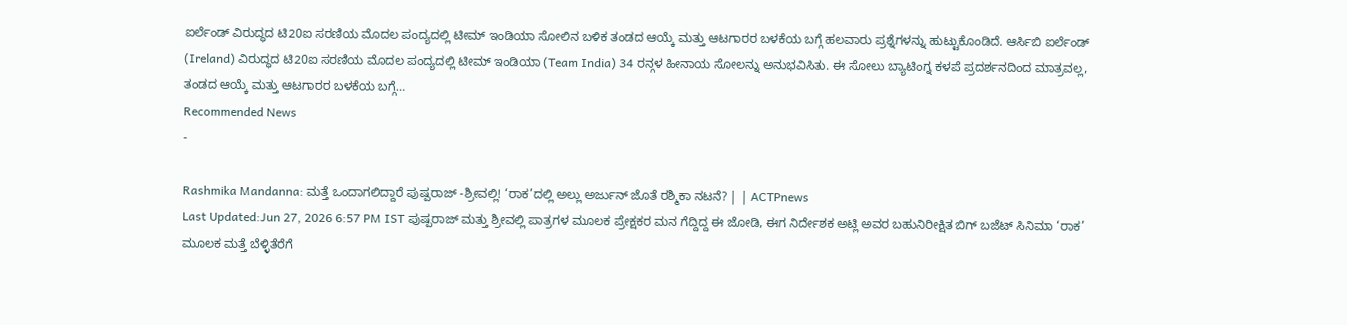ಐರ್ಲೆಂಡ್ ವಿರುದ್ಧದ ಟಿ20ಐ ಸರಣಿಯ ಮೊದಲ ಪಂದ್ಯದಲ್ಲಿ ಟೀಮ್ ಇಂಡಿಯಾ ಸೋಲಿನ ಬಳಿಕ ತಂಡದ ಆಯ್ಕೆ ಮತ್ತು ಆಟಗಾರರ ಬಳಕೆಯ ಬಗ್ಗೆ ಹಲವಾರು ಪ್ರಶ್ನೆಗಳನ್ನು ಹುಟ್ಟುಕೊಂಡಿದೆ. ಆರ್ಸಿಬಿ ಐರ್ಲೆಂಡ್ (Ireland) ವಿರುದ್ಧದ ಟಿ20ಐ ಸರಣಿಯ ಮೊದಲ ಪಂದ್ಯದಲ್ಲಿ ಟೀಮ್ ಇಂಡಿಯಾ (Team India) 34 ರನ್ಗಳ ಹೀನಾಯ ಸೋಲನ್ನು ಅನುಭವಿಸಿತು. ಈ ಸೋಲು ಬ್ಯಾಟಿಂಗ್ನ ಕಳಪೆ ಪ್ರದರ್ಶನದಿಂದ ಮಾತ್ರವಲ್ಲ, ತಂಡದ ಆಯ್ಕೆ ಮತ್ತು ಆಟಗಾರರ ಬಳಕೆಯ ಬಗ್ಗೆ…
Recommended News
-

Rashmika Mandanna: ಮತ್ತೆ ಒಂದಾಗಲಿದ್ದಾರೆ ಪುಷ್ಪರಾಜ್ -ಶ್ರೀವಲ್ಲಿ! ‘ರಾಕ’ದಲ್ಲಿ ಅಲ್ಲು ಅರ್ಜುನ್ ಜೊತೆ ರಶ್ಮಿಕಾ ನಟನೆ? | | ACTPnews
Last Updated:Jun 27, 2026 6:57 PM IST ಪುಷ್ಪರಾಜ್ ಮತ್ತು ಶ್ರೀವಲ್ಲಿ ಪಾತ್ರಗಳ ಮೂಲಕ ಪ್ರೇಕ್ಷಕರ ಮನ ಗೆದ್ದಿದ್ದ ಈ ಜೋಡಿ, ಈಗ ನಿರ್ದೇಶಕ ಅಟ್ಲಿ ಅವರ ಬಹುನಿರೀಕ್ಷಿತ ಬಿಗ್ ಬಜೆಟ್ ಸಿನಿಮಾ ‘ರಾಕ’ ಮೂಲಕ ಮತ್ತೆ ಬೆಳ್ಳಿತೆರೆಗೆ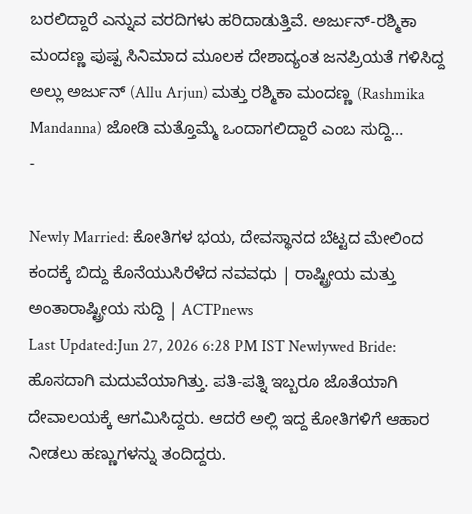ಬರಲಿದ್ದಾರೆ ಎನ್ನುವ ವರದಿಗಳು ಹರಿದಾಡುತ್ತಿವೆ. ಅರ್ಜುನ್-ರಶ್ಮಿಕಾ ಮಂದಣ್ಣ ಪುಷ್ಪ ಸಿನಿಮಾದ ಮೂಲಕ ದೇಶಾದ್ಯಂತ ಜನಪ್ರಿಯತೆ ಗಳಿಸಿದ್ದ ಅಲ್ಲು ಅರ್ಜುನ್ (Allu Arjun) ಮತ್ತು ರಶ್ಮಿಕಾ ಮಂದಣ್ಣ (Rashmika Mandanna) ಜೋಡಿ ಮತ್ತೊಮ್ಮೆ ಒಂದಾಗಲಿದ್ದಾರೆ ಎಂಬ ಸುದ್ದಿ…
-

Newly Married: ಕೋತಿಗಳ ಭಯ, ದೇವಸ್ಥಾನದ ಬೆಟ್ಟದ ಮೇಲಿಂದ ಕಂದಕ್ಕೆ ಬಿದ್ದು ಕೊನೆಯುಸಿರೆಳೆದ ನವವಧು | ರಾಷ್ಟ್ರೀಯ ಮತ್ತು ಅಂತಾರಾಷ್ಟ್ರೀಯ ಸುದ್ದಿ | ACTPnews
Last Updated:Jun 27, 2026 6:28 PM IST Newlywed Bride: ಹೊಸದಾಗಿ ಮದುವೆಯಾಗಿತ್ತು. ಪತಿ-ಪತ್ನಿ ಇಬ್ಬರೂ ಜೊತೆಯಾಗಿ ದೇವಾಲಯಕ್ಕೆ ಆಗಮಿಸಿದ್ದರು. ಆದರೆ ಅಲ್ಲಿ ಇದ್ದ ಕೋತಿಗಳಿಗೆ ಆಹಾರ ನೀಡಲು ಹಣ್ಣುಗಳನ್ನು ತಂದಿದ್ದರು.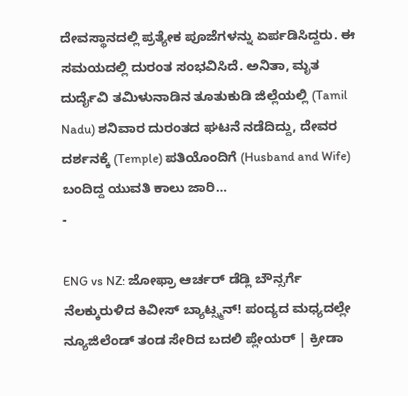ದೇವಸ್ಥಾನದಲ್ಲಿ ಪ್ರತ್ಯೇಕ ಪೂಜೆಗಳನ್ನು ಏರ್ಪಡಿಸಿದ್ದರು. ಈ ಸಮಯದಲ್ಲಿ ದುರಂತ ಸಂಭವಿಸಿದೆ. ಅನಿತಾ, ಮೃತ ದುರ್ದೈವಿ ತಮಿಳುನಾಡಿನ ತೂತುಕುಡಿ ಜಿಲ್ಲೆಯಲ್ಲಿ (Tamil Nadu) ಶನಿವಾರ ದುರಂತದ ಘಟನೆ ನಡೆದಿದ್ದು, ದೇವರ ದರ್ಶನಕ್ಕೆ (Temple) ಪತಿಯೊಂದಿಗೆ (Husband and Wife) ಬಂದಿದ್ದ ಯುವತಿ ಕಾಲು ಜಾರಿ…
-

ENG vs NZ: ಜೋಫ್ರಾ ಆರ್ಚರ್ ಡೆಡ್ಲಿ ಬೌನ್ಸರ್ಗೆ ನೆಲಕ್ಕುರುಳಿದ ಕಿವೀಸ್ ಬ್ಯಾಟ್ಸ್ಮನ್! ಪಂದ್ಯದ ಮಧ್ಯದಲ್ಲೇ ನ್ಯೂಜಿಲೆಂಡ್ ತಂಡ ಸೇರಿದ ಬದಲಿ ಪ್ಲೇಯರ್ | ಕ್ರೀಡಾ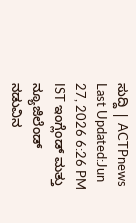ಸುದ್ದಿ | ACTPnews
Last Updated:Jun 27, 2026 6:26 PM IST ಇಂಗ್ಲೆಂಡ್ ಮತ್ತು ನ್ಯೂಜಿಲೆಂಡ್ ನಡುವಿನ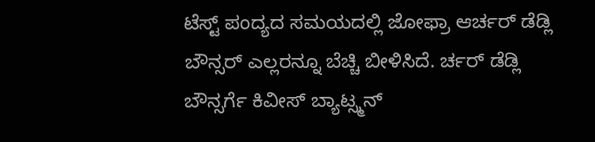ಟೆಸ್ಟ್ ಪಂದ್ಯದ ಸಮಯದಲ್ಲಿ ಜೋಫ್ರಾ ಆರ್ಚರ್ ಡೆಡ್ಲಿ ಬೌನ್ಸರ್ ಎಲ್ಲರನ್ನೂ ಬೆಚ್ಚಿ ಬೀಳಿಸಿದೆ. ರ್ಚರ್ ಡೆಡ್ಲಿ ಬೌನ್ಸರ್ಗೆ ಕಿವೀಸ್ ಬ್ಯಾಟ್ಸ್ಮನ್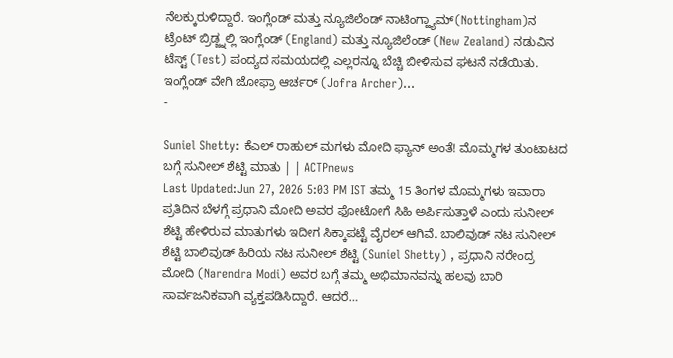ನೆಲಕ್ಕುರುಳಿದ್ದಾರೆ. ಇಂಗ್ಲೆಂಡ್ ಮತ್ತು ನ್ಯೂಜಿಲೆಂಡ್ ನಾಟಿಂಗ್ಹ್ಯಾಮ್(Nottingham)ನ ಟ್ರೆಂಟ್ ಬ್ರಿಡ್ಜ್ನಲ್ಲಿ ಇಂಗ್ಲೆಂಡ್ (England) ಮತ್ತು ನ್ಯೂಜಿಲೆಂಡ್ (New Zealand) ನಡುವಿನ ಟೆಸ್ಟ್ (Test) ಪಂದ್ಯದ ಸಮಯದಲ್ಲಿ ಎಲ್ಲರನ್ನೂ ಬೆಚ್ಚಿ ಬೀಳಿಸುವ ಘಟನೆ ನಡೆಯಿತು. ಇಂಗ್ಲೆಂಡ್ ವೇಗಿ ಜೋಫ್ರಾ ಆರ್ಚರ್ (Jofra Archer)…
-

Suniel Shetty: ಕೆಎಲ್ ರಾಹುಲ್ ಮಗಳು ಮೋದಿ ಫ್ಯಾನ್ ಅಂತೆ! ಮೊಮ್ಮಗಳ ತುಂಟಾಟದ ಬಗ್ಗೆ ಸುನೀಲ್ ಶೆಟ್ಟಿ ಮಾತು | | ACTPnews
Last Updated:Jun 27, 2026 5:03 PM IST ತಮ್ಮ 15 ತಿಂಗಳ ಮೊಮ್ಮಗಳು ಇವಾರಾ ಪ್ರತಿದಿನ ಬೆಳಗ್ಗೆ ಪ್ರಧಾನಿ ಮೋದಿ ಅವರ ಫೋಟೋಗೆ ಸಿಹಿ ಅರ್ಪಿಸುತ್ತಾಳೆ ಎಂದು ಸುನೀಲ್ ಶೆಟ್ಟಿ ಹೇಳಿರುವ ಮಾತುಗಳು ಇದೀಗ ಸಿಕ್ಕಾಪಟ್ಟೆ ವೈರಲ್ ಆಗಿವೆ. ಬಾಲಿವುಡ್ ನಟ ಸುನೀಲ್ ಶೆಟ್ಟಿ ಬಾಲಿವುಡ್ ಹಿರಿಯ ನಟ ಸುನೀಲ್ ಶೆಟ್ಟಿ (Suniel Shetty) , ಪ್ರಧಾನಿ ನರೇಂದ್ರ ಮೋದಿ (Narendra Modi) ಅವರ ಬಗ್ಗೆ ತಮ್ಮ ಅಭಿಮಾನವನ್ನು ಹಲವು ಬಾರಿ ಸಾರ್ವಜನಿಕವಾಗಿ ವ್ಯಕ್ತಪಡಿಸಿದ್ದಾರೆ. ಆದರೆ…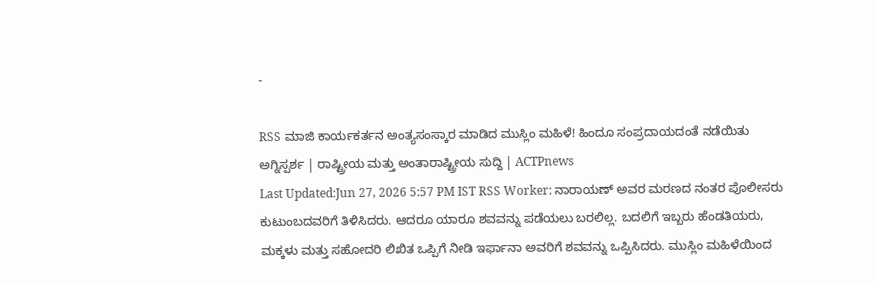-

RSS ಮಾಜಿ ಕಾರ್ಯಕರ್ತನ ಅಂತ್ಯಸಂಸ್ಕಾರ ಮಾಡಿದ ಮುಸ್ಲಿಂ ಮಹಿಳೆ! ಹಿಂದೂ ಸಂಪ್ರದಾಯದಂತೆ ನಡೆಯಿತು ಅಗ್ನಿಸ್ಪರ್ಶ | ರಾಷ್ಟ್ರೀಯ ಮತ್ತು ಅಂತಾರಾಷ್ಟ್ರೀಯ ಸುದ್ದಿ | ACTPnews
Last Updated:Jun 27, 2026 5:57 PM IST RSS Worker: ನಾರಾಯಣ್ ಅವರ ಮರಣದ ನಂತರ ಪೊಲೀಸರು ಕುಟುಂಬದವರಿಗೆ ತಿಳಿಸಿದರು. ಆದರೂ ಯಾರೂ ಶವವನ್ನು ಪಡೆಯಲು ಬರಲಿಲ್ಲ. ಬದಲಿಗೆ ಇಬ್ಬರು ಹೆಂಡತಿಯರು, ಮಕ್ಕಳು ಮತ್ತು ಸಹೋದರಿ ಲಿಖಿತ ಒಪ್ಪಿಗೆ ನೀಡಿ ಇರ್ಫಾನಾ ಅವರಿಗೆ ಶವವನ್ನು ಒಪ್ಪಿಸಿದರು. ಮುಸ್ಲಿಂ ಮಹಿಳೆಯಿಂದ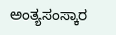ಅಂತ್ಯಸಂಸ್ಕಾರ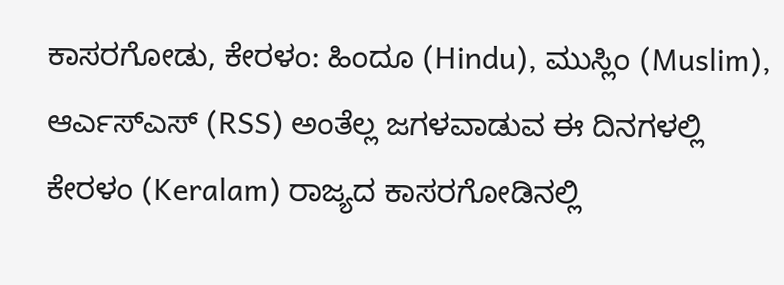ಕಾಸರಗೋಡು, ಕೇರಳಂ: ಹಿಂದೂ (Hindu), ಮುಸ್ಲಿಂ (Muslim), ಆರ್ಎಸ್ಎಸ್ (RSS) ಅಂತೆಲ್ಲ ಜಗಳವಾಡುವ ಈ ದಿನಗಳಲ್ಲಿ ಕೇರಳಂ (Keralam) ರಾಜ್ಯದ ಕಾಸರಗೋಡಿನಲ್ಲಿ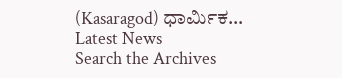(Kasaragod) ಧಾರ್ಮಿಕ…
Latest News
Search the Archives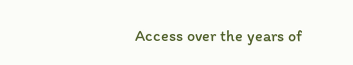Access over the years of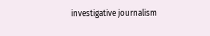investigative journalism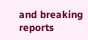and breaking reports